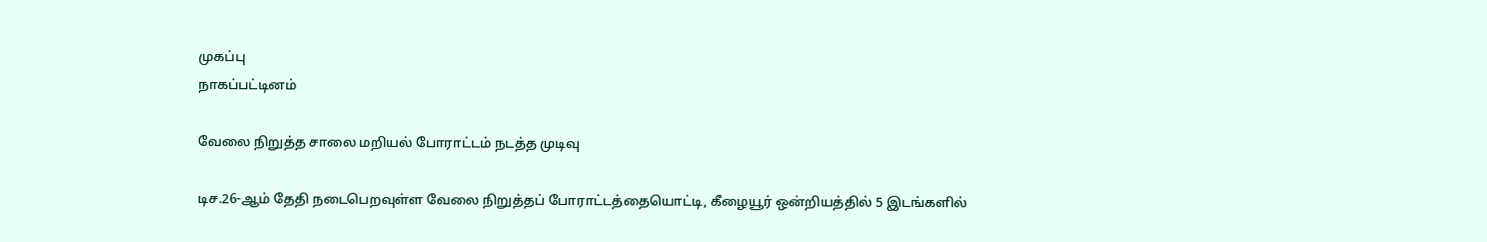முகப்பு
நாகப்பட்டினம்

வேலை நிறுத்த சாலை மறியல் போராட்டம் நடத்த முடிவு

டிச.26-ஆம் தேதி நடைபெறவுள்ள வேலை நிறுத்தப் போராட்டத்தையொட்டி, கீழையூர் ஒன்றியத்தில் 5 இடங்களில்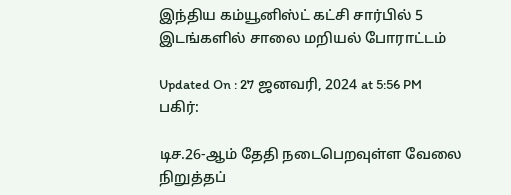இந்திய கம்யூனிஸ்ட் கட்சி சார்பில் 5 இடங்களில் சாலை மறியல் போராட்டம்

Updated On : 27 ஜனவரி, 2024 at 5:56 PM
பகிர்:

டிச.26-ஆம் தேதி நடைபெறவுள்ள வேலை நிறுத்தப்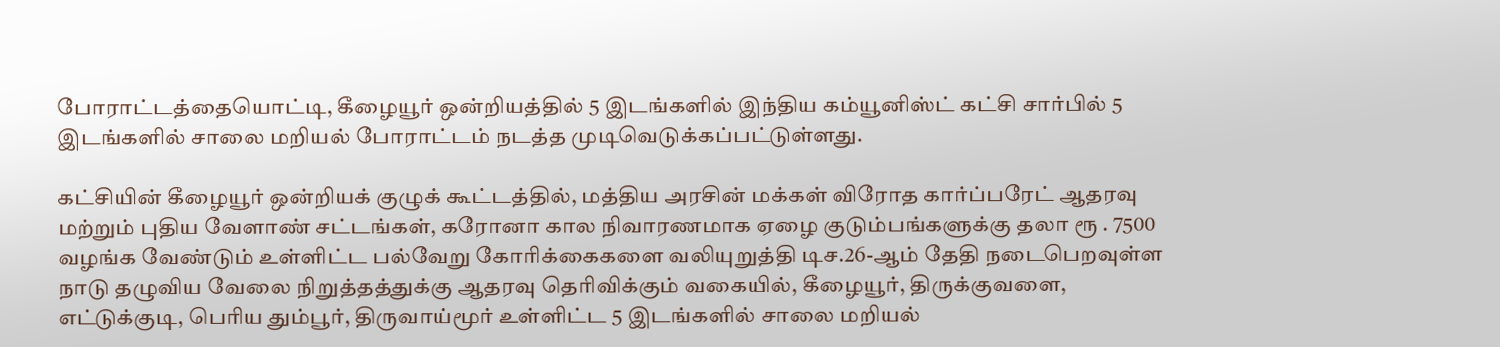போராட்டத்தையொட்டி, கீழையூர் ஒன்றியத்தில் 5 இடங்களில் இந்திய கம்யூனிஸ்ட் கட்சி சார்பில் 5 இடங்களில் சாலை மறியல் போராட்டம் நடத்த முடிவெடுக்கப்பட்டுள்ளது.

கட்சியின் கீழையூர் ஒன்றியக் குழுக் கூட்டத்தில், மத்திய அரசின் மக்கள் விரோத கார்ப்பரேட் ஆதரவு மற்றும் புதிய வேளாண் சட்டங்கள், கரோனா கால நிவாரணமாக ஏழை குடும்பங்களுக்கு தலா ரூ . 7500 வழங்க வேண்டும் உள்ளிட்ட பல்வேறு கோரிக்கைகளை வலியுறுத்தி டிச.26-ஆம் தேதி நடைபெறவுள்ள நாடு தழுவிய வேலை நிறுத்தத்துக்கு ஆதரவு தெரிவிக்கும் வகையில், கீழையூர், திருக்குவளை, எட்டுக்குடி, பெரிய தும்பூர், திருவாய்மூர் உள்ளிட்ட 5 இடங்களில் சாலை மறியல்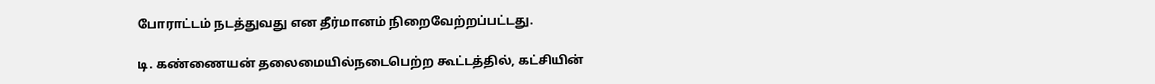போராட்டம் நடத்துவது என தீர்மானம் நிறைவேற்றப்பட்டது.

டி. கண்ணையன் தலைமையில்நடைபெற்ற கூட்டத்தில், கட்சியின்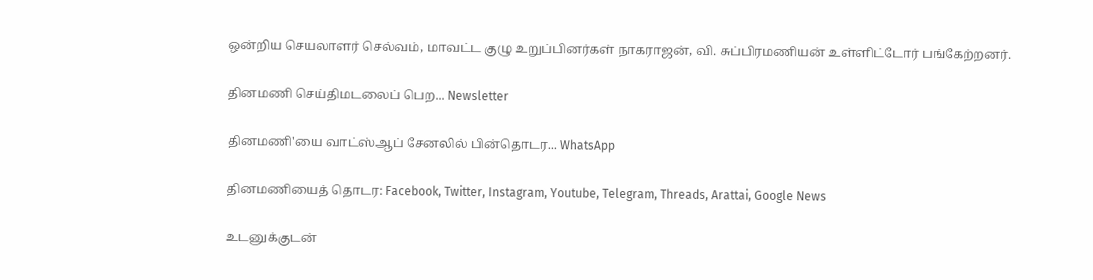ஒன்றிய செயலாளர் செல்வம், மாவட்ட குழு உறுப்பினர்கள் நாகராஜன், வி. சுப்பிரமணியன் உள்ளிட்டோர் பங்கேற்றனர்.

தினமணி செய்திமடலைப் பெற... Newsletter

தினமணி'யை வாட்ஸ்ஆப் சேனலில் பின்தொடர... WhatsApp

தினமணியைத் தொடர: Facebook, Twitter, Instagram, Youtube, Telegram, Threads, Arattai, Google News

உடனுக்குடன்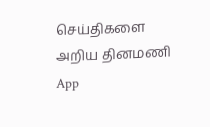செய்திகளை அறிய தினமணி App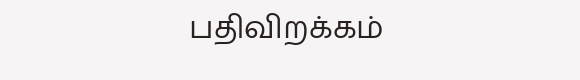பதிவிறக்கம்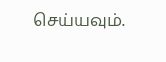செய்யவும்.